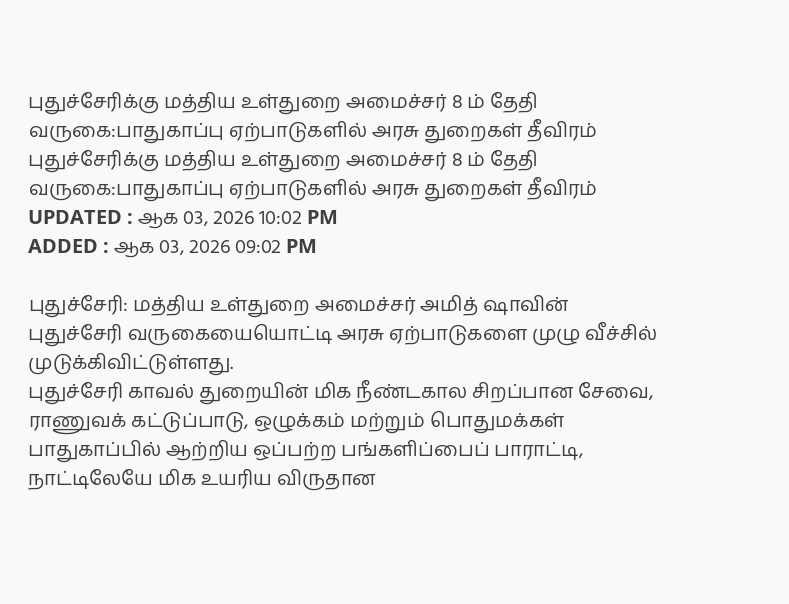புதுச்சேரிக்கு மத்திய உள்துறை அமைச்சர் 8 ம் தேதி வருகை:பாதுகாப்பு ஏற்பாடுகளில் அரசு துறைகள் தீவிரம்
புதுச்சேரிக்கு மத்திய உள்துறை அமைச்சர் 8 ம் தேதி வருகை:பாதுகாப்பு ஏற்பாடுகளில் அரசு துறைகள் தீவிரம்
UPDATED : ஆக 03, 2026 10:02 PM
ADDED : ஆக 03, 2026 09:02 PM

புதுச்சேரி: மத்திய உள்துறை அமைச்சர் அமித் ஷாவின் புதுச்சேரி வருகையையொட்டி அரசு ஏற்பாடுகளை முழு வீச்சில் முடுக்கிவிட்டுள்ளது.
புதுச்சேரி காவல் துறையின் மிக நீண்டகால சிறப்பான சேவை, ராணுவக் கட்டுப்பாடு, ஒழுக்கம் மற்றும் பொதுமக்கள் பாதுகாப்பில் ஆற்றிய ஒப்பற்ற பங்களிப்பைப் பாராட்டி, நாட்டிலேயே மிக உயரிய விருதான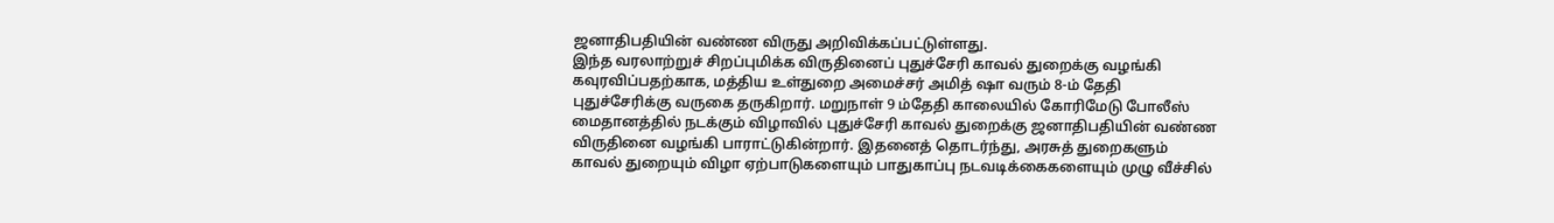ஜனாதிபதியின் வண்ண விருது அறிவிக்கப்பட்டுள்ளது.
இந்த வரலாற்றுச் சிறப்புமிக்க விருதினைப் புதுச்சேரி காவல் துறைக்கு வழங்கி கவுரவிப்பதற்காக, மத்திய உள்துறை அமைச்சர் அமித் ஷா வரும் 8-ம் தேதி புதுச்சேரிக்கு வருகை தருகிறார். மறுநாள் 9 ம்தேதி காலையில் கோரிமேடு போலீஸ் மைதானத்தில் நடக்கும் விழாவில் புதுச்சேரி காவல் துறைக்கு ஜனாதிபதியின் வண்ண விருதினை வழங்கி பாராட்டுகின்றார். இதனைத் தொடர்ந்து, அரசுத் துறைகளும் காவல் துறையும் விழா ஏற்பாடுகளையும் பாதுகாப்பு நடவடிக்கைகளையும் முழு வீச்சில்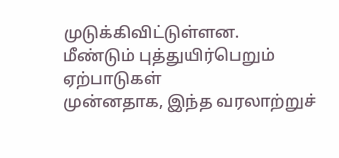முடுக்கிவிட்டுள்ளன.
மீண்டும் புத்துயிர்பெறும் ஏற்பாடுகள்
முன்னதாக, இந்த வரலாற்றுச்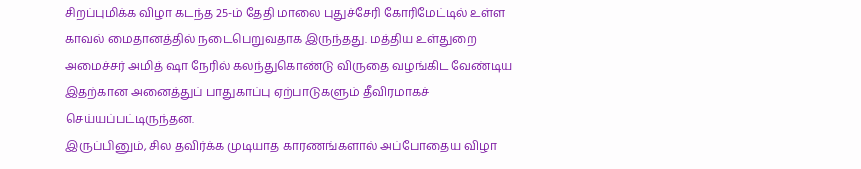சிறப்புமிக்க விழா கடந்த 25-ம் தேதி மாலை புதுச்சேரி கோரிமேட்டில் உள்ள காவல் மைதானத்தில் நடைபெறுவதாக இருந்தது. மத்திய உள்துறை அமைச்சர் அமித் ஷா நேரில் கலந்துகொண்டு விருதை வழங்கிட வேண்டிய இதற்கான அனைத்துப் பாதுகாப்பு ஏற்பாடுகளும் தீவிரமாகச் செய்யப்பட்டிருந்தன.
இருப்பினும், சில தவிர்க்க முடியாத காரணங்களால் அப்போதைய விழா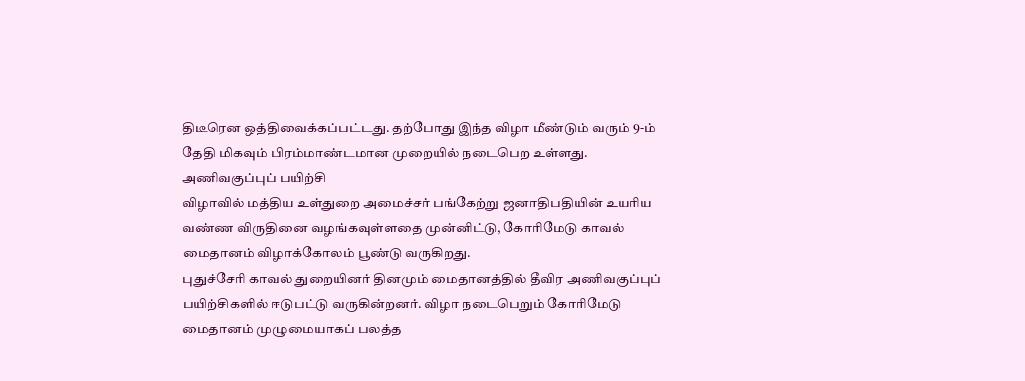திடீரென ஒத்திவைக்கப்பட்டது. தற்போது இந்த விழா மீண்டும் வரும் 9-ம் தேதி மிகவும் பிரம்மாண்டமான முறையில் நடைபெற உள்ளது.
அணிவகுப்புப் பயிற்சி
விழாவில் மத்திய உள்துறை அமைச்சர் பங்கேற்று ஜனாதிபதியின் உயரிய வண்ண விருதினை வழங்கவுள்ளதை முன்னிட்டு, கோரிமேடு காவல் மைதானம் விழாக்கோலம் பூண்டு வருகிறது.
புதுச்சேரி காவல் துறையினர் தினமும் மைதானத்தில் தீவிர அணிவகுப்புப் பயிற்சிகளில் ஈடுபட்டு வருகின்றனர். விழா நடைபெறும் கோரிமேடு மைதானம் முழுமையாகப் பலத்த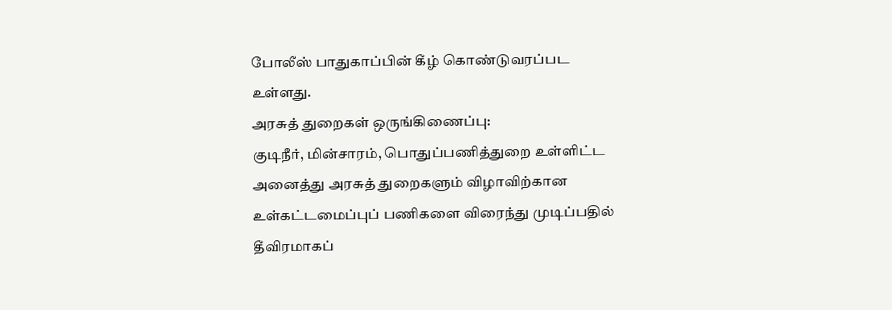போலீஸ் பாதுகாப்பின் கீழ் கொண்டுவரப்பட உள்ளது.
அரசுத் துறைகள் ஒருங்கிணைப்பு:
குடிநீர், மின்சாரம், பொதுப்பணித்துறை உள்ளிட்ட அனைத்து அரசுத் துறைகளும் விழாவிற்கான உள்கட்டமைப்புப் பணிகளை விரைந்து முடிப்பதில் தீவிரமாகப்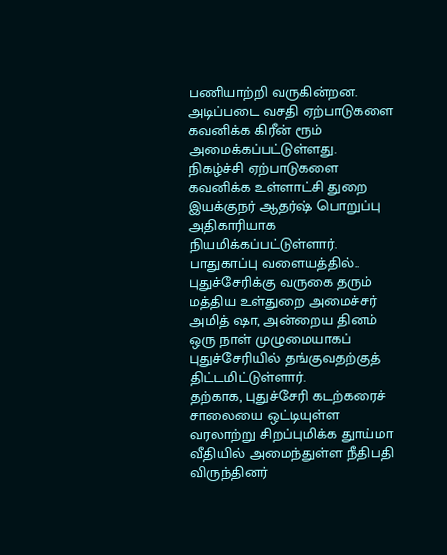பணியாற்றி வருகின்றன. அடிப்படை வசதி ஏற்பாடுகளை கவனிக்க கிரீன் ரூம் அமைக்கப்பட்டுள்ளது. நிகழ்ச்சி ஏற்பாடுகளை கவனிக்க உள்ளாட்சி துறை இயக்குநர் ஆதர்ஷ் பொறுப்பு அதிகாரியாக நியமிக்கப்பட்டுள்ளார்.
பாதுகாப்பு வளையத்தில்..
புதுச்சேரிக்கு வருகை தரும் மத்திய உள்துறை அமைச்சர் அமித் ஷா, அன்றைய தினம் ஒரு நாள் முழுமையாகப் புதுச்சேரியில் தங்குவதற்குத் திட்டமிட்டுள்ளார்.
தற்காக, புதுச்சேரி கடற்கரைச் சாலையை ஒட்டியுள்ள வரலாற்று சிறப்புமிக்க துாய்மா வீதியில் அமைந்துள்ள நீதிபதி விருந்தினர்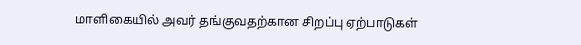மாளிகையில் அவர் தங்குவதற்கான சிறப்பு ஏற்பாடுகள்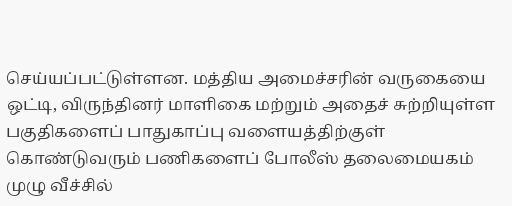செய்யப்பட்டுள்ளன. மத்திய அமைச்சரின் வருகையை ஒட்டி, விருந்தினர் மாளிகை மற்றும் அதைச் சுற்றியுள்ள பகுதிகளைப் பாதுகாப்பு வளையத்திற்குள் கொண்டுவரும் பணிகளைப் போலீஸ் தலைமையகம் முழு வீச்சில்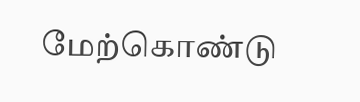மேற்கொண்டு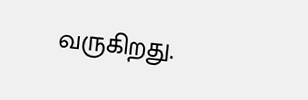வருகிறது.